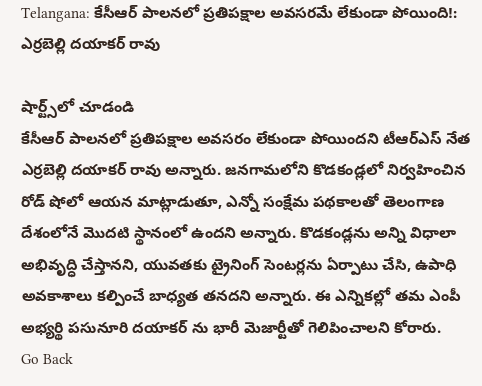Telangana: కేసీఆర్ పాలనలో ప్రతిపక్షాల అవసరమే లేకుండా పోయింది!: ఎర్రబెల్లి దయాకర్ రావు

షార్ట్స్‌లో చూడండి
కేసీఆర్ పాలనలో ప్రతిపక్షాల అవసరం లేకుండా పోయిందని టీఆర్ఎస్ నేత ఎర్రబెల్లి దయాకర్ రావు అన్నారు. జనగామలోని కొడకండ్లలో నిర్వహించిన రోడ్ షోలో ఆయన మాట్లాడుతూ, ఎన్నో సంక్షేమ పథకాలతో తెలంగాణ దేశంలోనే మొదటి స్థానంలో ఉందని అన్నారు. కొడకండ్లను అన్ని విధాలా అభివృద్ధి చేస్తానని, యువతకు ట్రైనింగ్ సెంటర్లను ఏర్పాటు చేసి, ఉపాధి అవకాశాలు కల్పించే బాధ్యత తనదని అన్నారు. ఈ ఎన్నికల్లో తమ ఎంపీ అభ్యర్థి పసునూరి దయాకర్ ను భారీ మెజార్టీతో గెలిపించాలని కోరారు.
Go Back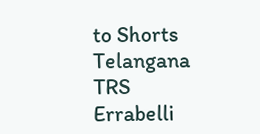to Shorts
Telangana
TRS
Errabelli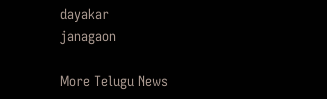dayakar
janagaon

More Telugu News